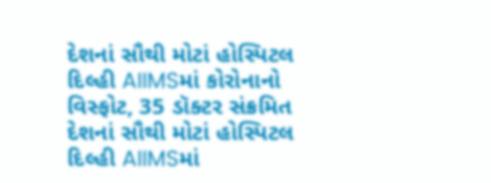દેશનાં સૌથી મોટાં હોસ્પિટલ દિલ્હી AIIMSમાં કોરોનાનો વિસ્ફોટ, 35 ડૉક્ટર સંક્રમિત
દેશનાં સૌથી મોટાં હોસ્પિટલ દિલ્હી AIIMSમાં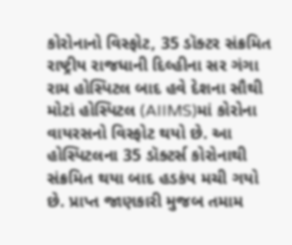કોરોનાનો વિસ્ફોટ, 35 ડૉક્ટર સંક્રમિત
રાષ્ટ્રીય રાજધાની દિલ્હીના સર ગંગા રામ હોસ્પિટલ બાદ હવે દેશના સૌથી મોટાં હોસ્પિટલ (AIIMS)માં કોરોના વાયરસનો વિસ્ફોટ થયો છે. આ હોસ્પિટલના 35 ડૉક્ટર્સ કોરોનાથી સંક્રમિત થયા બાદ હડકંપ મચી ગયો છે. પ્રાપ્ત જાણકારી મુજબ તમામ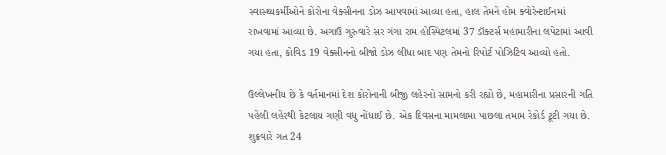સ્વાસ્થ્યકર્મીઓને કોરોના વેક્સીનના ડોઝ આપવામાં આવ્યા હતા, હાલ તેમને હોમ ક્વોરેન્ટાઈનમાં રાખવામાં આવ્યા છે. અગાઉ ગુરુવારે સર ગંગા રામ હોસ્પિટલમાં 37 ડૉક્ટર્સ મહામારીના લપેટામાં આવી ગયા હતા, કોવિડ 19 વેક્સીનનો બીજો ડોઝ લીધા બાદ પણ તેમનો રિપોર્ટ પોઝિટિવ આવ્યો હતો.

ઉલ્લેખનીય છે કે વર્તમાનમાં દેશ કોરોનાની બીજી લહેરનો સામનો કરી રહ્યો છે, મહામારીના પ્રસારની ગતિ પહેલી લહેરથી કેટલાય ગણી વધુ નોંધાઈ છે. એક દિવસના મામલામા પાછલા તમામ રેકોર્ડ ટૂટી ગયા છે. શુક્રવારે ગત 24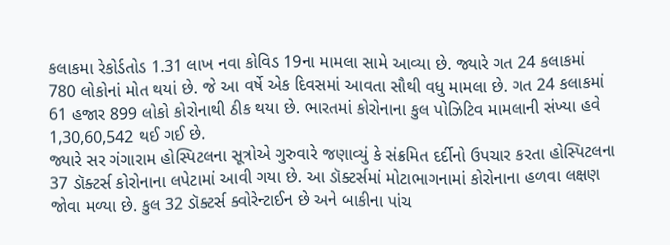કલાકમા રેકોર્ડતોડ 1.31 લાખ નવા કોવિડ 19ના મામલા સામે આવ્યા છે. જ્યારે ગત 24 કલાકમાં 780 લોકોનાં મોત થયાં છે. જે આ વર્ષે એક દિવસમાં આવતા સૌથી વધુ મામલા છે. ગત 24 કલાકમાં 61 હજાર 899 લોકો કોરોનાથી ઠીક થયા છે. ભારતમાં કોરોનાના કુલ પોઝિટિવ મામલાની સંખ્યા હવે 1,30,60,542 થઈ ગઈ છે.
જ્યારે સર ગંગારામ હોસ્પિટલના સૂત્રોએ ગુરુવારે જણાવ્યું કે સંક્રમિત દર્દીનો ઉપચાર કરતા હોસ્પિટલના 37 ડૉક્ટર્સ કોરોનાના લપેટામાં આવી ગયા છે. આ ડૉક્ટર્સમાં મોટાભાગનામાં કોરોનાના હળવા લક્ષણ જોવા મળ્યા છે. કુલ 32 ડૉક્ટર્સ ક્વોરેન્ટાઈન છે અને બાકીના પાંચ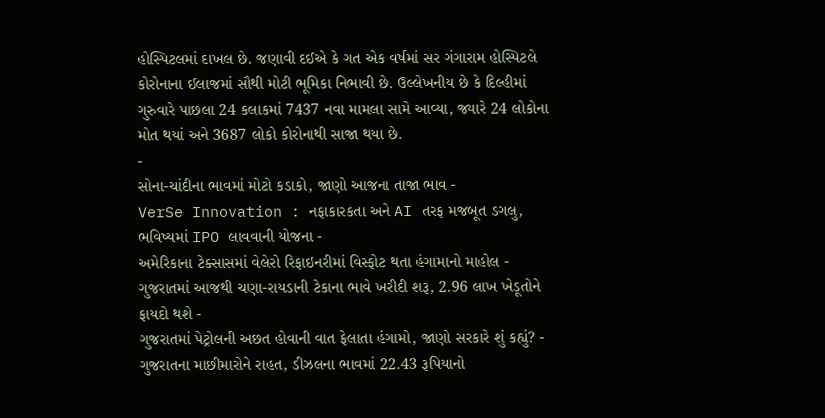હોસ્પિટલમાં દાખલ છે. જણાવી દઈએ કે ગત એક વર્ષમાં સર ગંગારામ હોસ્પિટલે કોરોનાના ઈલાજમાં સૌથી મોટી ભૂમિકા નિભાવી છે. ઉલ્લેખનીય છે કે દિલ્હીમાં ગુરુવારે પાછલા 24 કલાકમાં 7437 નવા મામલા સામે આવ્યા, જ્યારે 24 લોકોના મોત થયાં અને 3687 લોકો કોરોનાથી સાજા થયા છે.
-
સોના-ચાંદીના ભાવમાં મોટો કડાકો, જાણો આજના તાજા ભાવ -
VerSe Innovation : નફાકારકતા અને AI તરફ મજબૂત ડગલુ, ભવિષ્યમાં IPO લાવવાની યોજના -
અમેરિકાના ટેક્સાસમાં વેલેરો રિફાઇનરીમાં વિસ્ફોટ થતા હંગામાનો માહોલ -
ગુજરાતમાં આજથી ચણા-રાયડાની ટેકાના ભાવે ખરીદી શરૂ, 2.96 લાખ ખેડૂતોને ફાયદો થશે -
ગુજરાતમાં પેટ્રોલની અછત હોવાની વાત ફેલાતા હંગામો, જાણો સરકારે શું કહ્યું? -
ગુજરાતના માછીમારોને રાહત, ડીઝલના ભાવમાં 22.43 રૂપિયાનો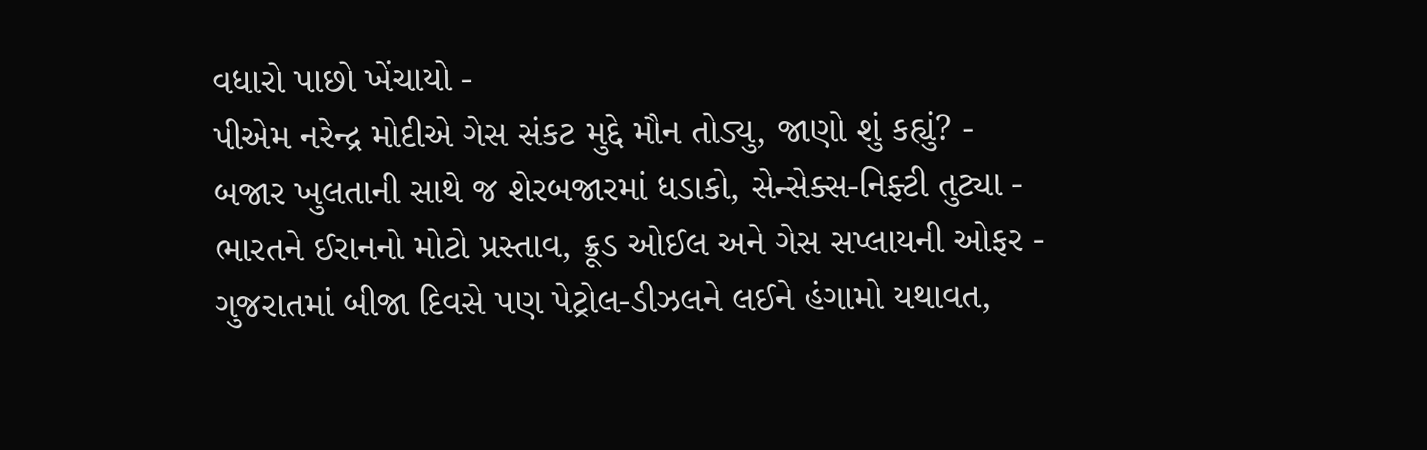વધારો પાછો ખેંચાયો -
પીએમ નરેન્દ્ર મોદીએ ગેસ સંકટ મુદ્દે મૌન તોડ્યુ, જાણો શું કહ્યું? -
બજાર ખુલતાની સાથે જ શેરબજારમાં ધડાકો, સેન્સેક્સ-નિફ્ટી તુટ્યા -
ભારતને ઈરાનનો મોટો પ્રસ્તાવ, ક્રૂડ ઓઈલ અને ગેસ સપ્લાયની ઓફર -
ગુજરાતમાં બીજા દિવસે પણ પેટ્રોલ-ડીઝલને લઈને હંગામો યથાવત,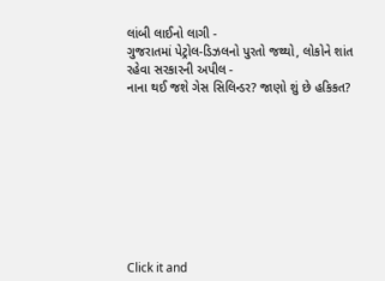લાંબી લાઈનો લાગી -
ગુજરાતમાં પેટ્રોલ-ડિઝલનો પુરતો જથ્થો, લોકોને શાંત રહેવા સરકારની અપીલ -
નાના થઈ જશે ગેસ સિલિન્ડર? જાણો શું છે હકિકત?









Click it and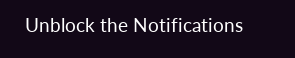Unblock the Notifications